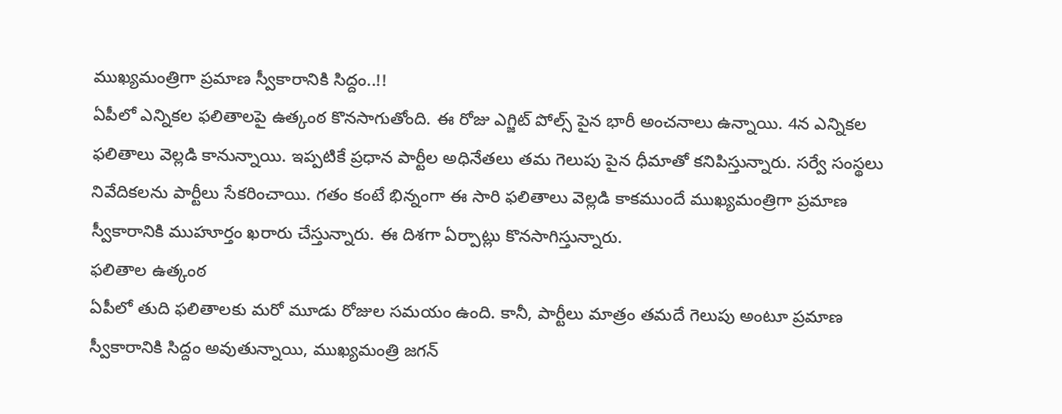ముఖ్యమంత్రిగా ప్రమాణ స్వీకారానికి సిద్దం..!!
ఏపీలో ఎన్నికల ఫలితాలపై ఉత్కంఠ కొనసాగుతోంది. ఈ రోజు ఎగ్జిట్ పోల్స్ పైన భారీ అంచనాలు ఉన్నాయి. 4న ఎన్నికల ఫలితాలు వెల్లడి కానున్నాయి. ఇప్పటికే ప్రధాన పార్టీల అధినేతలు తమ గెలుపు పైన ధీమాతో కనిపిస్తున్నారు. సర్వే సంస్థలు నివేదికలను పార్టీలు సేకరించాయి. గతం కంటే భిన్నంగా ఈ సారి ఫలితాలు వెల్లడి కాకముందే ముఖ్యమంత్రిగా ప్రమాణ స్వీకారానికి ముహూర్తం ఖరారు చేస్తున్నారు. ఈ దిశగా ఏర్పాట్లు కొనసాగిస్తున్నారు.
ఫలితాల ఉత్కంఠ
ఏపీలో తుది ఫలితాలకు మరో మూడు రోజుల సమయం ఉంది. కానీ, పార్టీలు మాత్రం తమదే గెలుపు అంటూ ప్రమాణ స్వీకారానికి సిద్దం అవుతున్నాయి, ముఖ్యమంత్రి జగన్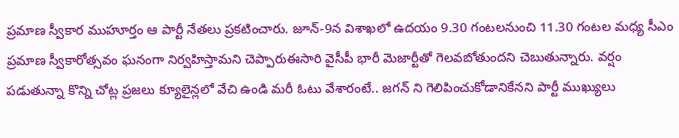ప్రమాణ స్వీకార ముహూర్తం ఆ పార్టీ నేతలు ప్రకటించారు. జూన్-9న విశాఖలో ఉదయం 9.30 గంటలనుంచి 11.30 గంటల మధ్య సీఎం ప్రమాణ స్వీకారోత్సవం ఘనంగా నిర్వహిస్తామని చెప్పారుఈసారి వైసీపీ భారీ మెజార్టీతో గెలవబోతుందని చెబుతున్నారు. వర్షం పడుతున్నా కొన్ని చోట్ల ప్రజలు క్యూలైన్లలో వేచి ఉండి మరీ ఓటు వేశారంటే.. జగన్ ని గెలిపించుకోడానికేనని పార్టీ ముఖ్యులు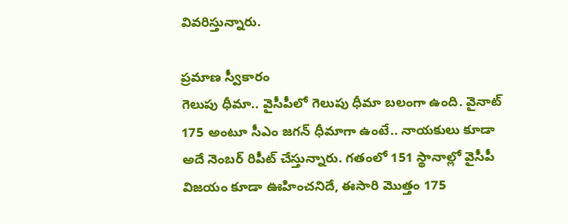వివరిస్తున్నారు.

ప్రమాణ స్వీకారం
గెలుపు ధీమా.. వైసీపీలో గెలుపు ధీమా బలంగా ఉంది. వైనాట్ 175 అంటూ సీఎం జగన్ ధీమాగా ఉంటే.. నాయకులు కూడా అదే నెంబర్ రిపీట్ చేస్తున్నారు. గతంలో 151 స్థానాల్లో వైసీపీ విజయం కూడా ఊహించనిదే, ఈసారి మొత్తం 175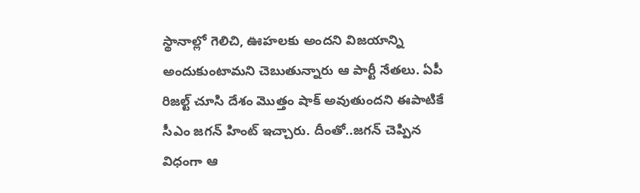స్థానాల్లో గెలిచి, ఊహలకు అందని విజయాన్ని అందుకుంటామని చెబుతున్నారు ఆ పార్టీ నేతలు. ఏపీ రిజల్ట్ చూసి దేశం మొత్తం షాక్ అవుతుందని ఈపాటికే సీఎం జగన్ హింట్ ఇచ్చారు. దీంతో..జగన్ చెప్పిన విధంగా ఆ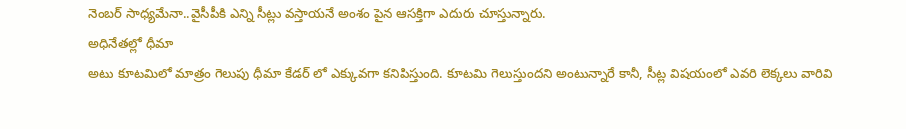నెంబర్ సాధ్యమేనా..వైసీపీకి ఎన్ని సీట్లు వస్తాయనే అంశం పైన ఆసక్తిగా ఎదురు చూస్తున్నారు.
అధినేతల్లో ధీమా
అటు కూటమిలో మాత్రం గెలుపు ధీమా కేడర్ లో ఎక్కువగా కనిపిస్తుంది. కూటమి గెలుస్తుందని అంటున్నారే కానీ, సీట్ల విషయంలో ఎవరి లెక్కలు వారివి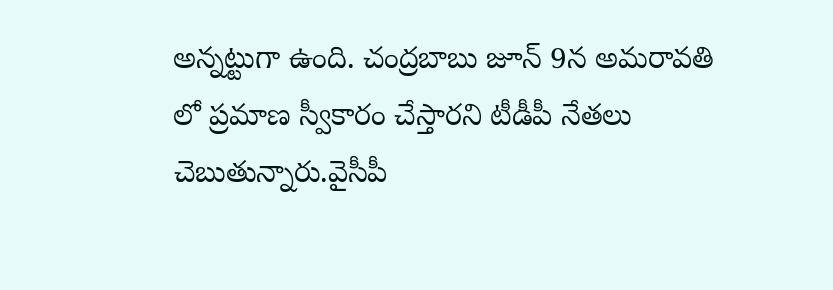అన్నట్టుగా ఉంది. చంద్రబాబు జూన్ 9న అమరావతి లో ప్రమాణ స్వీకారం చేస్తారని టీడీపీ నేతలు చెబుతున్నారు.వైసీపీ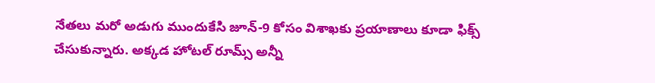నేతలు మరో అడుగు ముందుకేసి జూన్-9 కోసం విశాఖకు ప్రయాణాలు కూడా ఫిక్స్ చేసుకున్నారు. అక్కడ హోటల్ రూమ్స్ అన్నీ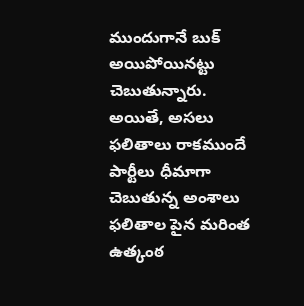ముందుగానే బుక్ అయిపోయినట్టు చెబుతున్నారు. అయితే, అసలు ఫలితాలు రాకముందే పార్టీలు ధీమాగా చెబుతున్న అంశాలు ఫలితాల పైన మరింత ఉత్కంఠ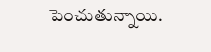పెంచుతున్నాయి.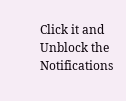Click it and Unblock the Notifications